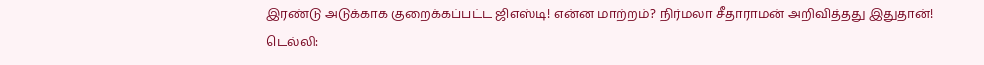இரண்டு அடுக்காக குறைக்கப்பட்ட ஜிஎஸ்டி! என்ன மாற்றம்? நிர்மலா சீதாராமன் அறிவித்தது இதுதான்!
டெல்லி: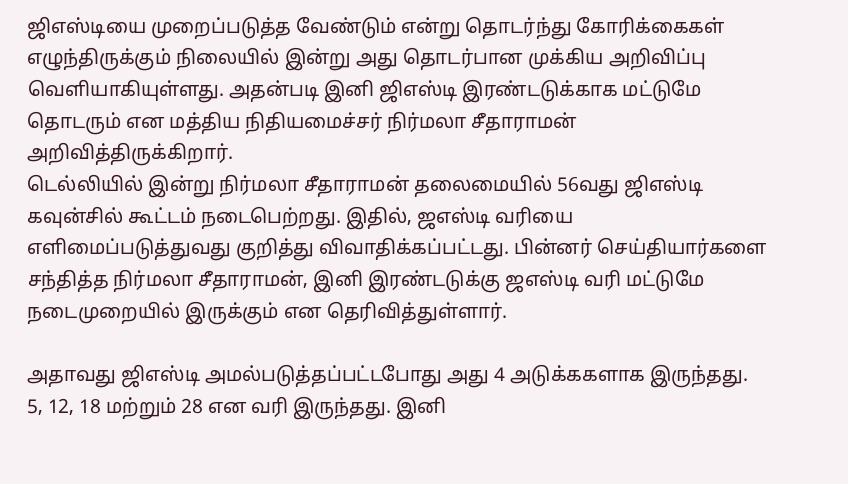ஜிஎஸ்டியை முறைப்படுத்த வேண்டும் என்று தொடர்ந்து கோரிக்கைகள் எழுந்திருக்கும் நிலையில் இன்று அது தொடர்பான முக்கிய அறிவிப்பு வெளியாகியுள்ளது. அதன்படி இனி ஜிஎஸ்டி இரண்டடுக்காக மட்டுமே தொடரும் என மத்திய நிதியமைச்சர் நிர்மலா சீதாராமன் அறிவித்திருக்கிறார்.
டெல்லியில் இன்று நிர்மலா சீதாராமன் தலைமையில் 56வது ஜிஎஸ்டி கவுன்சில் கூட்டம் நடைபெற்றது. இதில், ஜஎஸ்டி வரியை எளிமைப்படுத்துவது குறித்து விவாதிக்கப்பட்டது. பின்னர் செய்தியார்களை சந்தித்த நிர்மலா சீதாராமன், இனி இரண்டடுக்கு ஜஎஸ்டி வரி மட்டுமே நடைமுறையில் இருக்கும் என தெரிவித்துள்ளார்.

அதாவது ஜிஎஸ்டி அமல்படுத்தப்பட்டபோது அது 4 அடுக்ககளாக இருந்தது. 5, 12, 18 மற்றும் 28 என வரி இருந்தது. இனி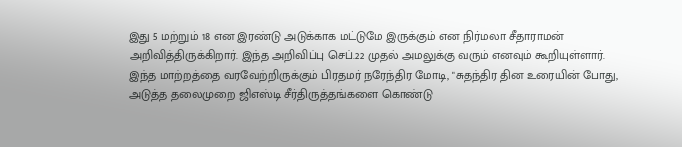இது 5 மற்றும் 18 என இரண்டு அடுக்காக மட்டுமே இருக்கும் என நிர்மலா சீதாராமன் அறிவித்திருக்கிறார். இந்த அறிவிப்பு செப்.22 முதல் அமலுக்கு வரும் எனவும் கூறியுள்ளார்.
இந்த மாற்றத்தை வரவேற்றிருக்கும் பிரதமர் நரேந்திர மோடி, "சுதந்திர தின உரையின் போது, அடுத்த தலைமுறை ஜிஎஸ்டி சீர்திருத்தங்களை கொண்டு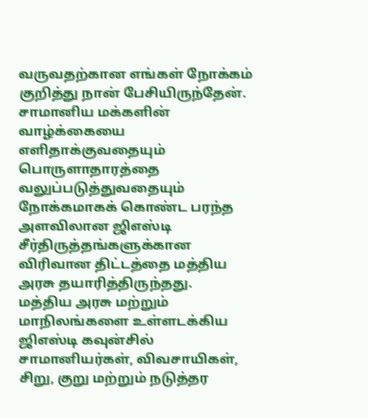வருவதற்கான எங்கள் நோக்கம் குறித்து நான் பேசியிருந்தேன். சாமானிய மக்களின் வாழ்க்கையை எளிதாக்குவதையும் பொருளாதாரத்தை வலுப்படுத்துவதையும் நோக்கமாகக் கொண்ட பரந்த அளவிலான ஜிஎஸ்டி சீர்திருத்தங்களுக்கான விரிவான திட்டத்தை மத்திய அரசு தயாரித்திருந்தது.
மத்திய அரசு மற்றும் மாநிலங்களை உள்ளடக்கிய ஜிஎஸ்டி கவுன்சில் சாமானியர்கள், விவசாயிகள், சிறு, குறு மற்றும் நடுத்தர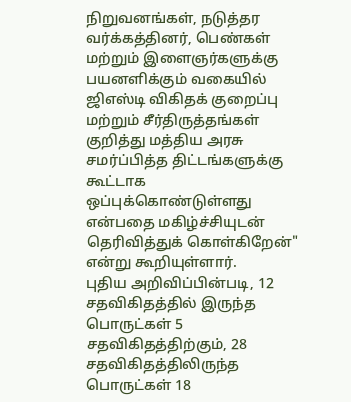நிறுவனங்கள், நடுத்தர வர்க்கத்தினர், பெண்கள் மற்றும் இளைஞர்களுக்கு பயனளிக்கும் வகையில் ஜிஎஸ்டி விகிதக் குறைப்பு மற்றும் சீர்திருத்தங்கள் குறித்து மத்திய அரசு சமர்ப்பித்த திட்டங்களுக்கு கூட்டாக ஒப்புக்கொண்டுள்ளது என்பதை மகிழ்ச்சியுடன் தெரிவித்துக் கொள்கிறேன்" என்று கூறியுள்ளார்.
புதிய அறிவிப்பின்படி, 12 சதவிகிதத்தில் இருந்த பொருட்கள் 5 சதவிகிதத்திற்கும், 28 சதவிகிதத்திலிருந்த பொருட்கள் 18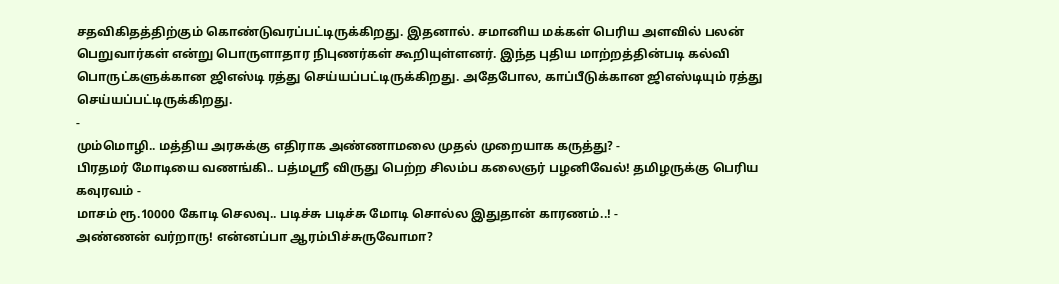சதவிகிதத்திற்கும் கொண்டுவரப்பட்டிருக்கிறது. இதனால். சமானிய மக்கள் பெரிய அளவில் பலன் பெறுவார்கள் என்று பொருளாதார நிபுணர்கள் கூறியுள்ளனர். இந்த புதிய மாற்றத்தின்படி கல்வி பொருட்களுக்கான ஜிஎஸ்டி ரத்து செய்யப்பட்டிருக்கிறது. அதேபோல, காப்பீடுக்கான ஜிஎஸ்டியும் ரத்து செய்யப்பட்டிருக்கிறது.
-
மும்மொழி.. மத்திய அரசுக்கு எதிராக அண்ணாமலை முதல் முறையாக கருத்து? -
பிரதமர் மோடியை வணங்கி.. பத்மஸ்ரீ விருது பெற்ற சிலம்ப கலைஞர் பழனிவேல்! தமிழருக்கு பெரிய கவுரவம் -
மாசம் ரூ.10000 கோடி செலவு.. படிச்சு படிச்சு மோடி சொல்ல இதுதான் காரணம்..! -
அண்ணன் வர்றாரு! என்னப்பா ஆரம்பிச்சுருவோமா?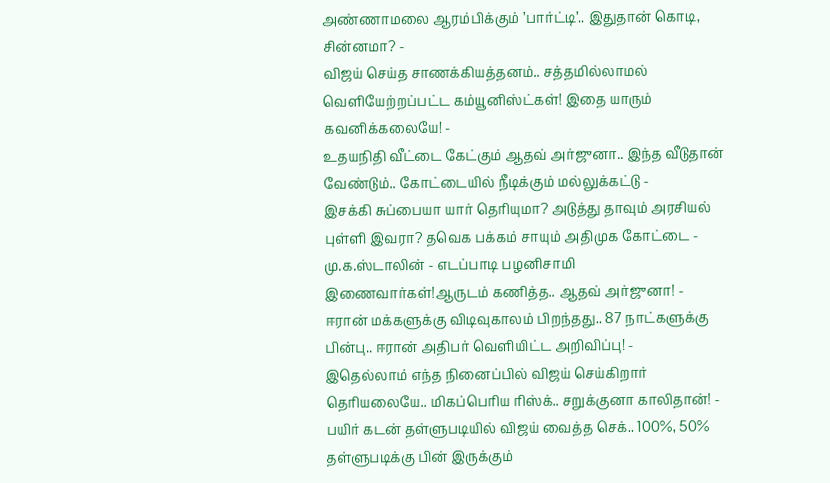அண்ணாமலை ஆரம்பிக்கும் ’பார்ட்டி’.. இதுதான் கொடி, சின்னமா? -
விஜய் செய்த சாணக்கியத்தனம்.. சத்தமில்லாமல் வெளியேற்றப்பட்ட கம்யூனிஸ்ட்கள்! இதை யாரும் கவனிக்கலையே! -
உதயநிதி வீட்டை கேட்கும் ஆதவ் அர்ஜுனா.. இந்த வீடுதான் வேண்டும்.. கோட்டையில் நீடிக்கும் மல்லுக்கட்டு -
இசக்கி சுப்பையா யார் தெரியுமா? அடுத்து தாவும் அரசியல் புள்ளி இவரா? தவெக பக்கம் சாயும் அதிமுக கோட்டை -
மு.க.ஸ்டாலின் - எடப்பாடி பழனிசாமி இணைவார்கள்!ஆருடம் கணித்த.. ஆதவ் அர்ஜுனா! -
ஈரான் மக்களுக்கு விடிவுகாலம் பிறந்தது.. 87 நாட்களுக்கு பின்பு.. ஈரான் அதிபர் வெளியிட்ட அறிவிப்பு! -
இதெல்லாம் எந்த நினைப்பில் விஜய் செய்கிறார் தெரியலையே.. மிகப்பெரிய ரிஸ்க்.. சறுக்குனா காலிதான்! -
பயிர் கடன் தள்ளுபடியில் விஜய் வைத்த செக்.. 100%, 50% தள்ளுபடிக்கு பின் இருக்கும்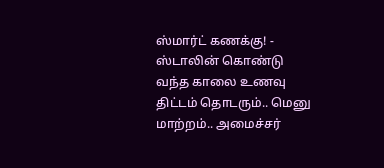ஸ்மார்ட் கணக்கு! -
ஸ்டாலின் கொண்டு வந்த காலை உணவு திட்டம் தொடரும்.. மெனு மாற்றம்.. அமைச்சர்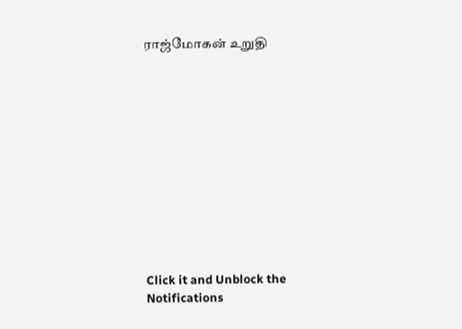ராஜ்மோகன் உறுதி












Click it and Unblock the Notifications